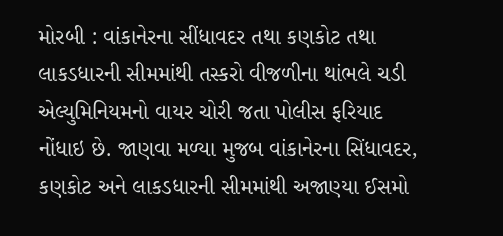મોરબી : વાંકાનેરના સીંધાવદર તથા કણકોટ તથા લાકડધારની સીમમાંથી તસ્કરો વીજળીના થાંભલે ચડી એલ્યુમિનિયમનો વાયર ચોરી જતા પોલીસ ફરિયાદ નોંધાઇ છે. જાણવા મળ્યા મુજબ વાંકાનેરના સિંધાવદર, કણકોટ અને લાકડધારની સીમમાંથી અજાણ્યા ઈસમો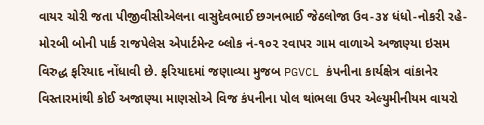વાયર ચોરી જતા પીજીવીસીએલના વાસુદેવભાઈ છગનભાઈ જેઠલોજા ઉવ-૩૪ ધંધો-નોકરી રહે- મોરબી બોની પાર્ક રાજપેલેસ એપાર્ટમેન્ટ બ્લોક નં-૧૦૨ રવાપર ગામ વાળાએ અજાણ્યા ઇસમ વિરુદ્ધ ફરિયાદ નોંધાવી છે. ફરિયાદમાં જણાવ્યા મુજબ PGVCL કંપનીના કાર્યક્ષેત્ર વાંકાનેર વિસ્તારમાંથી કોઈ અજાણ્યા માણસોએ વિજ કંપનીના પોલ થાંભલા ઉપર એલ્યુમીનીયમ વાયરો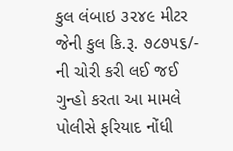કુલ લંબાઇ ૩૨૪૯ મીટર જેની કુલ કિ.રૂ. ૭૮૭૫૬/- ની ચોરી કરી લઈ જઈ ગુન્હો કરતા આ મામલે પોલીસે ફરિયાદ નોંધી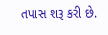તપાસ શરૂ કરી છે.